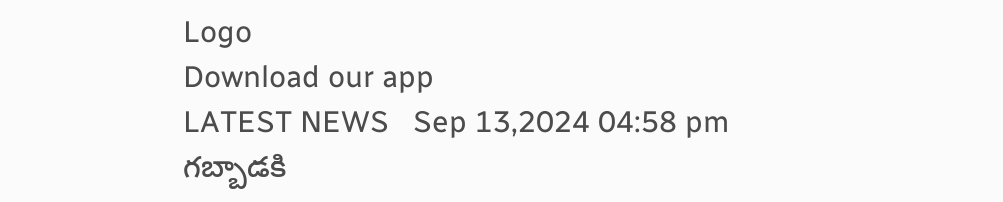Logo
Download our app
LATEST NEWS   Sep 13,2024 04:58 pm
గబ్బాడకి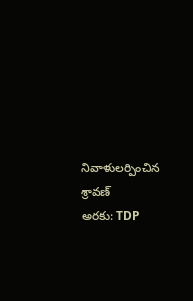నివాళులర్పించిన శ్రావణ్
అరకు: TDP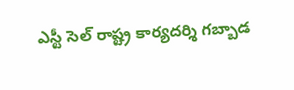ఎస్టీ సెల్ రాష్ట్ర కార్యదర్శి గబ్బాడ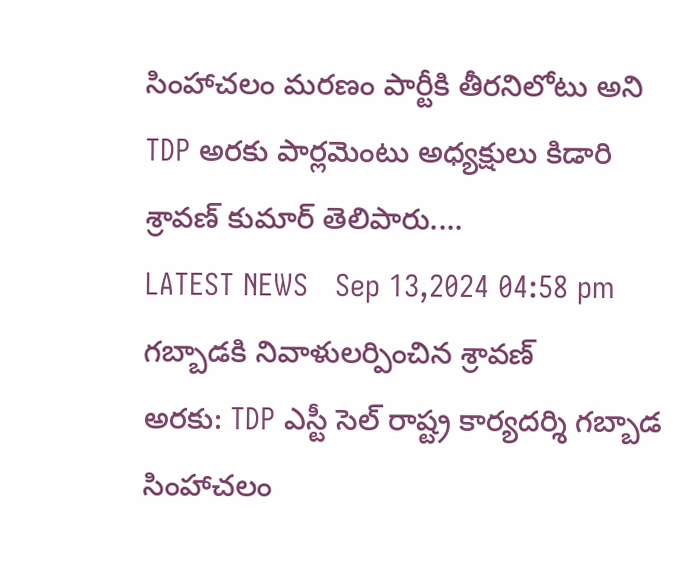సింహాచలం మరణం పార్టీకి తీరనిలోటు అని TDP అరకు పార్లమెంటు అధ్యక్షులు కిడారి శ్రావణ్ కుమార్ తెలిపారు....
LATEST NEWS   Sep 13,2024 04:58 pm
గబ్బాడకి నివాళులర్పించిన శ్రావణ్
అరకు: TDP ఎస్టీ సెల్ రాష్ట్ర కార్యదర్శి గబ్బాడ సింహాచలం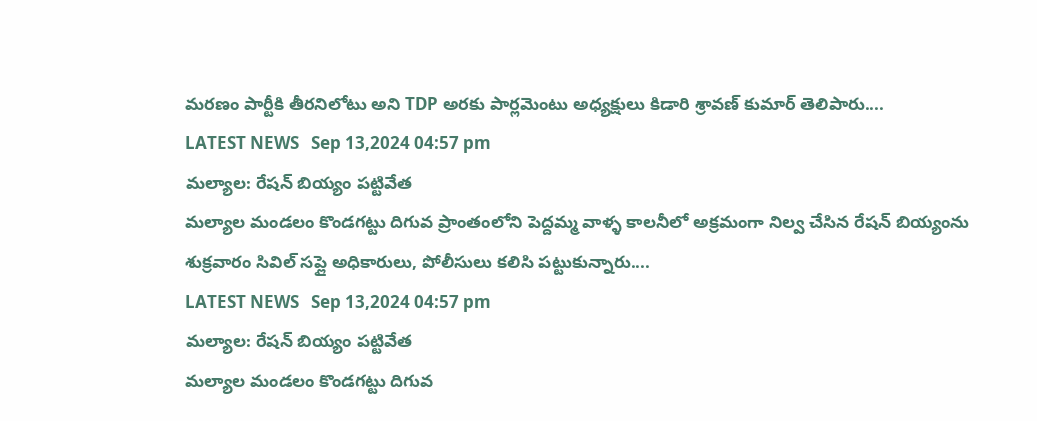మరణం పార్టీకి తీరనిలోటు అని TDP అరకు పార్లమెంటు అధ్యక్షులు కిడారి శ్రావణ్ కుమార్ తెలిపారు....
LATEST NEWS   Sep 13,2024 04:57 pm
మల్యాల: రేషన్ బియ్యం పట్టివేత
మల్యాల మండలం కొండగట్టు దిగువ ప్రాంతంలోని పెద్దమ్మ వాళ్ళ కాలనీలో అక్రమంగా నిల్వ చేసిన రేషన్ బియ్యంను శుక్రవారం సివిల్ సప్లై అధికారులు, పోలీసులు కలిసి పట్టుకున్నారు....
LATEST NEWS   Sep 13,2024 04:57 pm
మల్యాల: రేషన్ బియ్యం పట్టివేత
మల్యాల మండలం కొండగట్టు దిగువ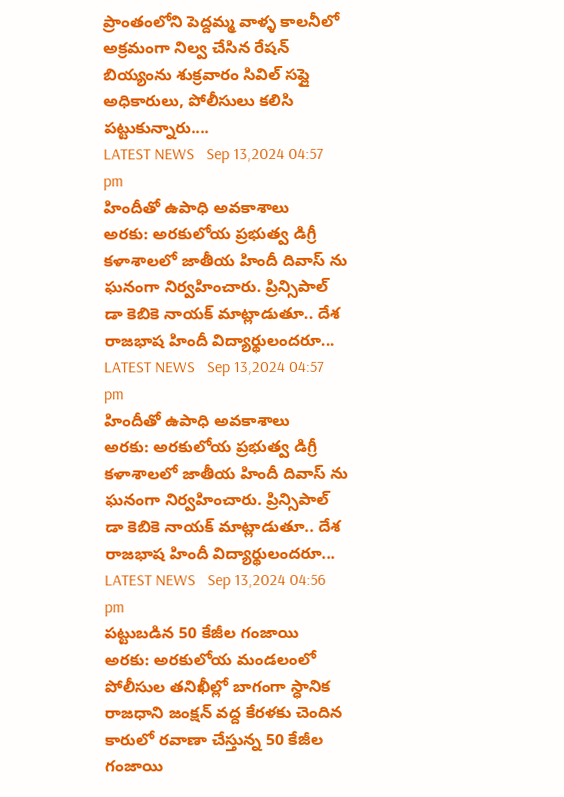ప్రాంతంలోని పెద్దమ్మ వాళ్ళ కాలనీలో అక్రమంగా నిల్వ చేసిన రేషన్ బియ్యంను శుక్రవారం సివిల్ సప్లై అధికారులు, పోలీసులు కలిసి పట్టుకున్నారు....
LATEST NEWS   Sep 13,2024 04:57 pm
హిందీతో ఉపాధి అవకాశాలు
అరకు: అరకులోయ ప్రభుత్వ డిగ్రీ కళాశాలలో జాతీయ హిందీ దివాస్ ను ఘనంగా నిర్వహించారు. ప్రిన్సిపాల్ డా కెబికె నాయక్ మాట్లాడుతూ.. దేశ రాజభాష హిందీ విద్యార్థులందరూ...
LATEST NEWS   Sep 13,2024 04:57 pm
హిందీతో ఉపాధి అవకాశాలు
అరకు: అరకులోయ ప్రభుత్వ డిగ్రీ కళాశాలలో జాతీయ హిందీ దివాస్ ను ఘనంగా నిర్వహించారు. ప్రిన్సిపాల్ డా కెబికె నాయక్ మాట్లాడుతూ.. దేశ రాజభాష హిందీ విద్యార్థులందరూ...
LATEST NEWS   Sep 13,2024 04:56 pm
పట్టుబడిన 50 కేజీల గంజాయి
అరకు: అరకులోయ మండలంలో పోలీసుల తనిఖీల్లో బాగంగా స్ధానిక రాజధాని జంక్షన్ వద్ద కేరళకు చెందిన కారులో రవాణా చేస్తున్న 50 కేజీల గంజాయి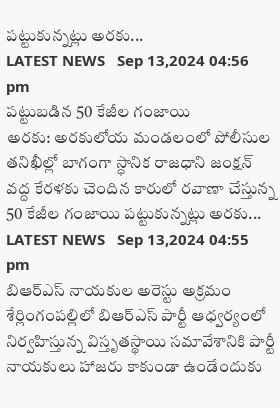పట్టుకున్నట్లు అరకు...
LATEST NEWS   Sep 13,2024 04:56 pm
పట్టుబడిన 50 కేజీల గంజాయి
అరకు: అరకులోయ మండలంలో పోలీసుల తనిఖీల్లో బాగంగా స్ధానిక రాజధాని జంక్షన్ వద్ద కేరళకు చెందిన కారులో రవాణా చేస్తున్న 50 కేజీల గంజాయి పట్టుకున్నట్లు అరకు...
LATEST NEWS   Sep 13,2024 04:55 pm
బిఆర్ఎస్ నాయకుల అరెస్టు అక్రమం
శేర్లింగంపల్లిలో బిఆర్ఎస్ పార్టీ ఆధ్వర్యంలో నిర్వహిస్తున్న విస్తృతస్థాయి సమావేశానికి పార్టీ నాయకులు హాజరు కాకుండా ఉండేందుకు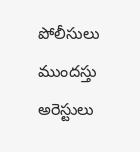పోలీసులు ముందస్తు అరెస్టులు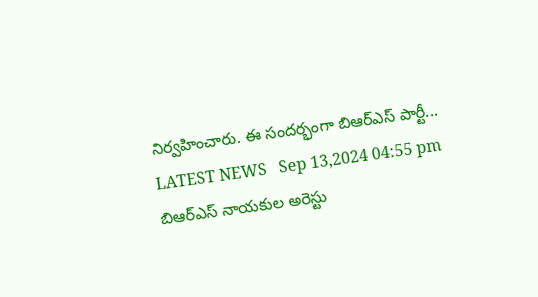నిర్వహించారు. ఈ సందర్భంగా బిఆర్ఎస్ పార్టీ...
LATEST NEWS   Sep 13,2024 04:55 pm
బిఆర్ఎస్ నాయకుల అరెస్టు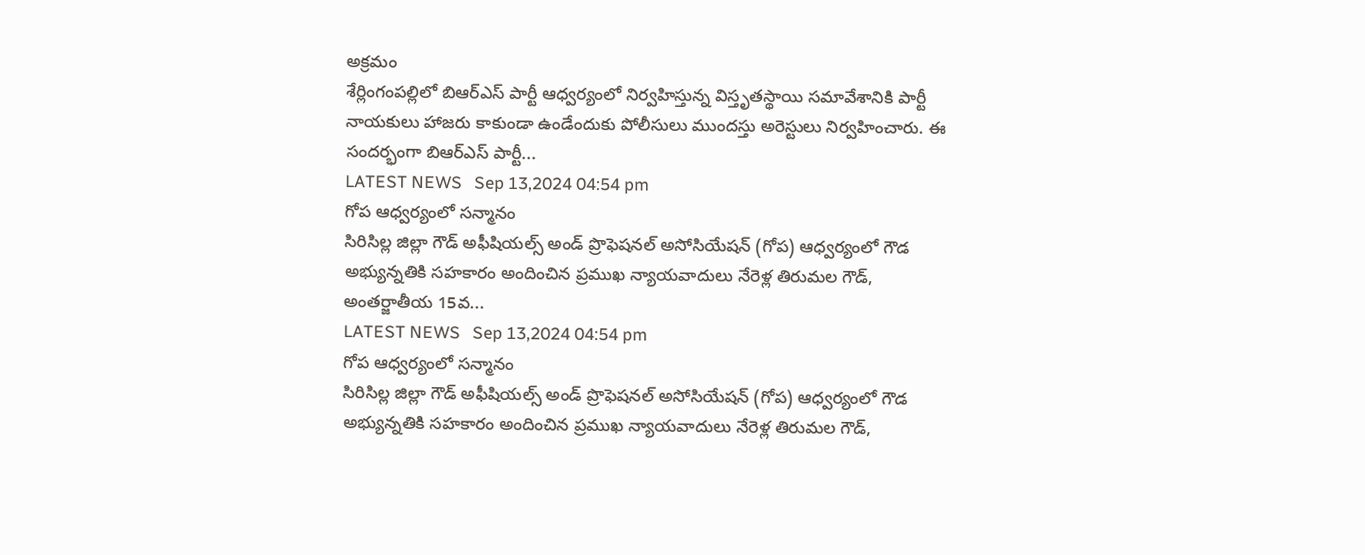అక్రమం
శేర్లింగంపల్లిలో బిఆర్ఎస్ పార్టీ ఆధ్వర్యంలో నిర్వహిస్తున్న విస్తృతస్థాయి సమావేశానికి పార్టీ నాయకులు హాజరు కాకుండా ఉండేందుకు పోలీసులు ముందస్తు అరెస్టులు నిర్వహించారు. ఈ సందర్భంగా బిఆర్ఎస్ పార్టీ...
LATEST NEWS   Sep 13,2024 04:54 pm
గోప ఆధ్వర్యంలో సన్మానం
సిరిసిల్ల జిల్లా గౌడ్ అఫీషియల్స్ అండ్ ప్రొఫెషనల్ అసోసియేషన్ (గోప) ఆధ్వర్యంలో గౌడ అభ్యున్నతికి సహకారం అందించిన ప్రముఖ న్యాయవాదులు నేరెళ్ల తిరుమల గౌడ్, అంతర్జాతీయ 15వ...
LATEST NEWS   Sep 13,2024 04:54 pm
గోప ఆధ్వర్యంలో సన్మానం
సిరిసిల్ల జిల్లా గౌడ్ అఫీషియల్స్ అండ్ ప్రొఫెషనల్ అసోసియేషన్ (గోప) ఆధ్వర్యంలో గౌడ అభ్యున్నతికి సహకారం అందించిన ప్రముఖ న్యాయవాదులు నేరెళ్ల తిరుమల గౌడ్,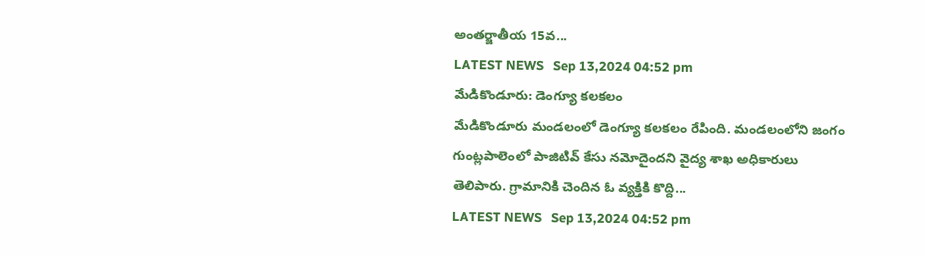అంతర్జాతీయ 15వ...
LATEST NEWS   Sep 13,2024 04:52 pm
మేడికొండూరు: డెంగ్యూ కలకలం
మేడికొండూరు మండలంలో డెంగ్యూ కలకలం రేపింది. మండలంలోని జంగం గుంట్లపాలెంలో పాజిటివ్ కేసు నమోదైందని వైద్య శాఖ అధికారులు తెలిపారు. గ్రామానికి చెందిన ఓ వ్యక్తికి కొద్ది...
LATEST NEWS   Sep 13,2024 04:52 pm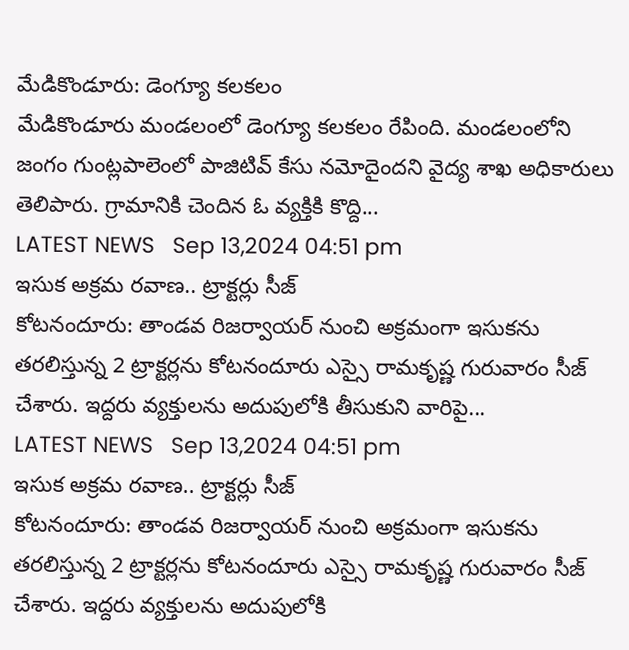మేడికొండూరు: డెంగ్యూ కలకలం
మేడికొండూరు మండలంలో డెంగ్యూ కలకలం రేపింది. మండలంలోని జంగం గుంట్లపాలెంలో పాజిటివ్ కేసు నమోదైందని వైద్య శాఖ అధికారులు తెలిపారు. గ్రామానికి చెందిన ఓ వ్యక్తికి కొద్ది...
LATEST NEWS   Sep 13,2024 04:51 pm
ఇసుక అక్రమ ర‌వాణ.. ట్రాక్టర్లు సీజ్
కోటనందూరు: తాండవ రిజర్వాయర్ నుంచి అక్రమంగా ఇసుకను తరలిస్తున్న 2 ట్రాక్టర్లను కోటనందూరు ఎస్సై రామకృష్ణ గురువారం సీజ్ చేశారు. ఇద్దరు వ్యక్తులను అదుపులోకి తీసుకుని వారిపై...
LATEST NEWS   Sep 13,2024 04:51 pm
ఇసుక అక్రమ ర‌వాణ.. ట్రాక్టర్లు సీజ్
కోటనందూరు: తాండవ రిజర్వాయర్ నుంచి అక్రమంగా ఇసుకను తరలిస్తున్న 2 ట్రాక్టర్లను కోటనందూరు ఎస్సై రామకృష్ణ గురువారం సీజ్ చేశారు. ఇద్దరు వ్యక్తులను అదుపులోకి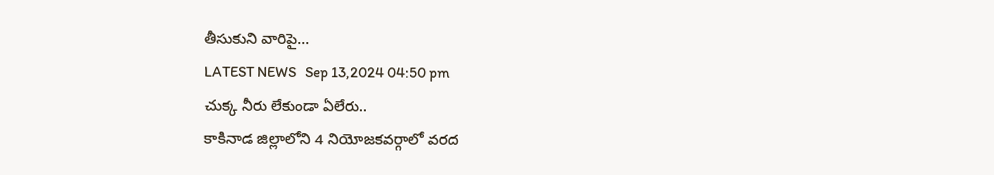తీసుకుని వారిపై...
LATEST NEWS   Sep 13,2024 04:50 pm
చుక్క నీరు లేకుండా ఏలేరు..
కాకినాడ జిల్లాలోని 4 నియోజకవర్గాలో వరద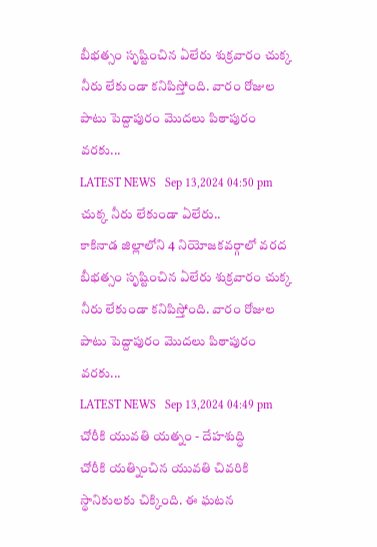బీభత్సం సృష్టించిన ఏలేరు శుక్రవారం చుక్క నీరు లేకుండా కనిపిస్తోంది. వారం రోజుల పాటు పెద్దాపురం మొదలు పిఠాపురం వరకు...
LATEST NEWS   Sep 13,2024 04:50 pm
చుక్క నీరు లేకుండా ఏలేరు..
కాకినాడ జిల్లాలోని 4 నియోజకవర్గాలో వరద బీభత్సం సృష్టించిన ఏలేరు శుక్రవారం చుక్క నీరు లేకుండా కనిపిస్తోంది. వారం రోజుల పాటు పెద్దాపురం మొదలు పిఠాపురం వరకు...
LATEST NEWS   Sep 13,2024 04:49 pm
చోరీకి యువతి యత్నం - దేహశుద్ధి
చోరీకి యత్నించిన యువతి చివరికి స్థానికులకు చిక్కింది. ఈ ఘటన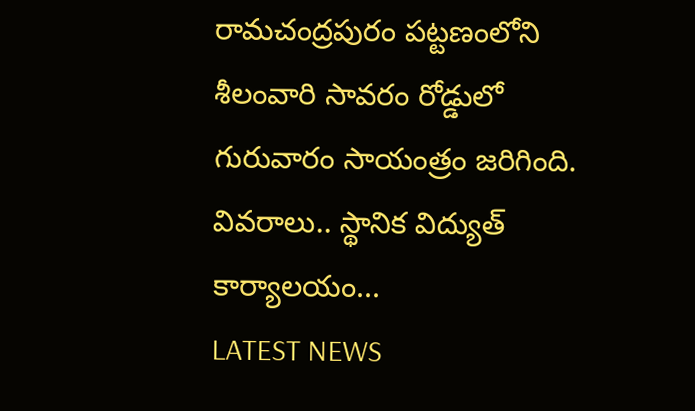రామచంద్రపురం పట్టణంలోని శీలంవారి సావరం రోడ్డులో గురువారం సాయంత్రం జరిగింది. వివరాలు.. స్థానిక విద్యుత్ కార్యాలయం...
LATEST NEWS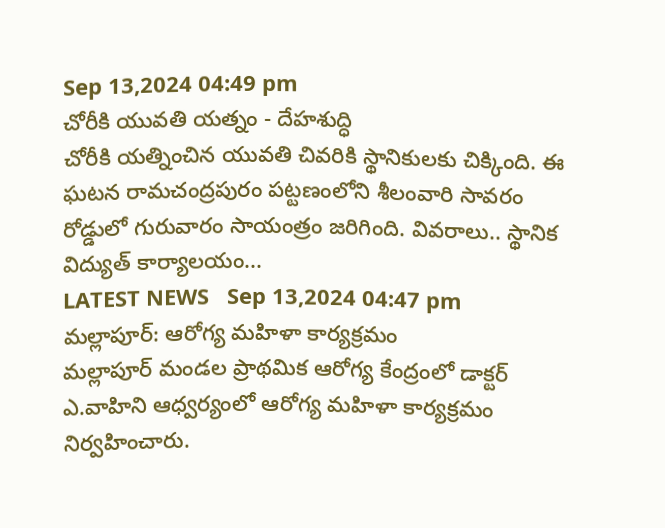Sep 13,2024 04:49 pm
చోరీకి యువతి యత్నం - దేహశుద్ధి
చోరీకి యత్నించిన యువతి చివరికి స్థానికులకు చిక్కింది. ఈ ఘటన రామచంద్రపురం పట్టణంలోని శీలంవారి సావరం రోడ్డులో గురువారం సాయంత్రం జరిగింది. వివరాలు.. స్థానిక విద్యుత్ కార్యాలయం...
LATEST NEWS   Sep 13,2024 04:47 pm
మల్లాపూర్: ఆరోగ్య మహిళా కార్యక్రమం
మల్లాపూర్ మండల ప్రాథమిక ఆరోగ్య కేంద్రంలో డాక్టర్ ఎ.వాహిని ఆధ్వర్యంలో ఆరోగ్య మహిళా కార్యక్రమం నిర్వహించారు.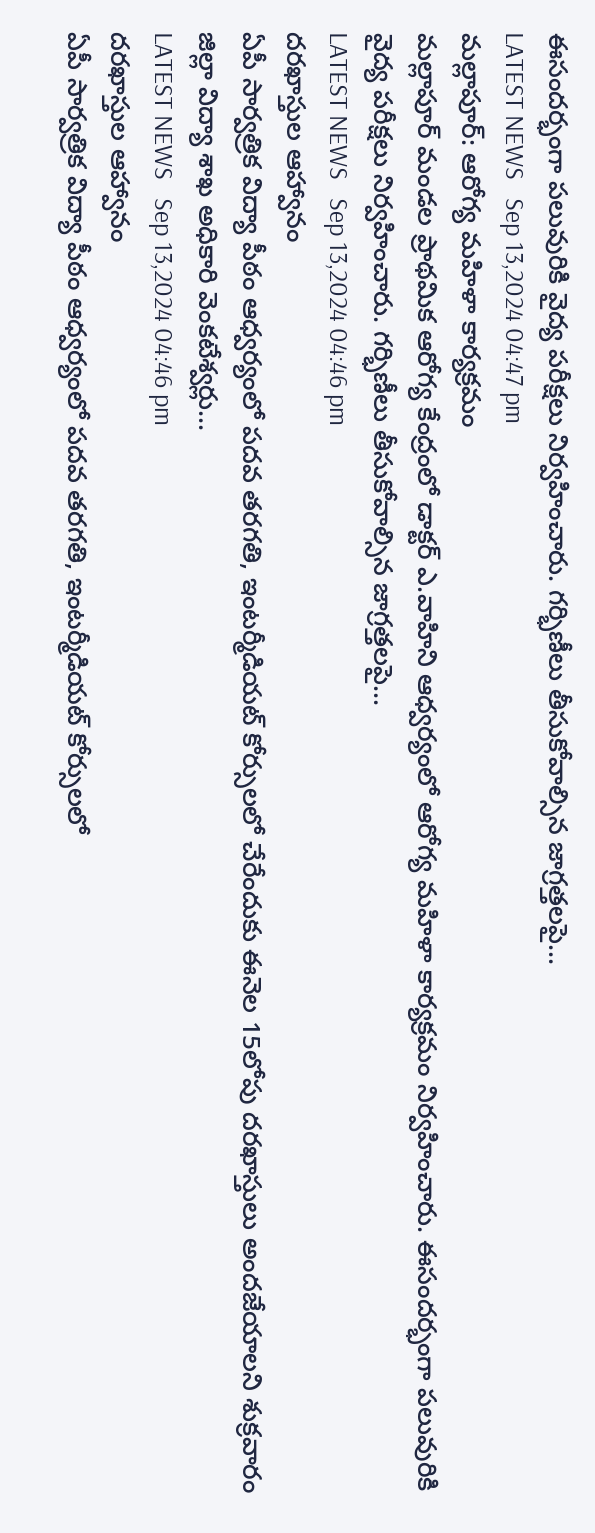ఈసందర్భంగా పలువురికి వైద్య పరీక్షలు నిర్వహించారు. గర్భిణీలు తీసుకోవాల్సిన జాగ్రత్తలపై...
LATEST NEWS   Sep 13,2024 04:47 pm
మల్లాపూర్: ఆరోగ్య మహిళా కార్యక్రమం
మల్లాపూర్ మండల ప్రాథమిక ఆరోగ్య కేంద్రంలో డాక్టర్ ఎ.వాహిని ఆధ్వర్యంలో ఆరోగ్య మహిళా కార్యక్రమం నిర్వహించారు. ఈసందర్భంగా పలువురికి వైద్య పరీక్షలు నిర్వహించారు. గర్భిణీలు తీసుకోవాల్సిన జాగ్రత్తలపై...
LATEST NEWS   Sep 13,2024 04:46 pm
దరఖాస్తుల ఆహ్వానం
ఏపీ సార్వత్రిక విద్యా పీఠం ఆధ్వర్యంలో పదవ తరగతి, ఇంటర్మీడియట్ కోర్సులలో చేరేందుకు ఈనెల 15లోపు దరఖాస్తులు అందజేయాలని శుక్రవారం జిల్లా విద్యా శాఖ అధికారి వెంకటేశ్వర్లు...
LATEST NEWS   Sep 13,2024 04:46 pm
దరఖాస్తుల ఆహ్వానం
ఏపీ సార్వత్రిక విద్యా పీఠం ఆధ్వర్యంలో పదవ తరగతి, ఇంటర్మీడియట్ కోర్సులలో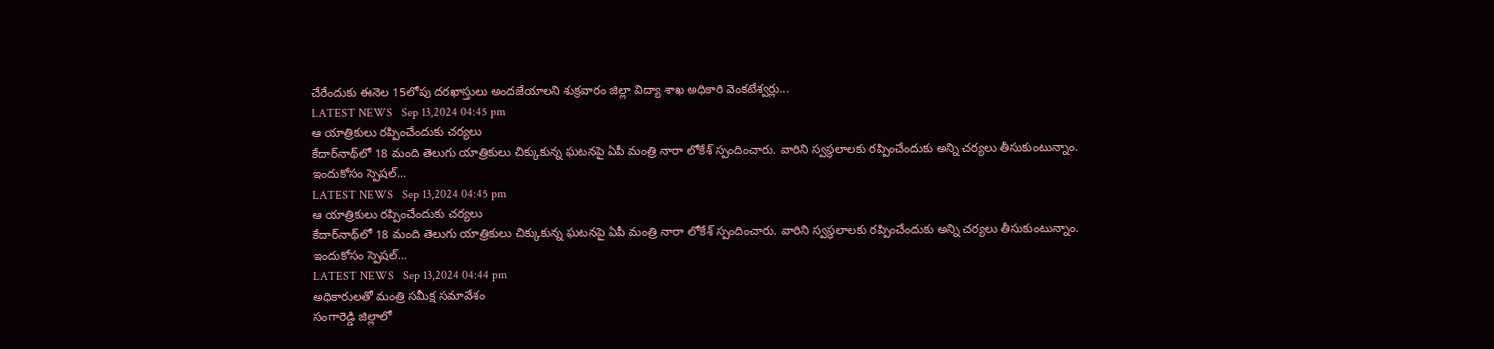చేరేందుకు ఈనెల 15లోపు దరఖాస్తులు అందజేయాలని శుక్రవారం జిల్లా విద్యా శాఖ అధికారి వెంకటేశ్వర్లు...
LATEST NEWS   Sep 13,2024 04:45 pm
ఆ యాత్రికులు రప్పించేందుకు చర్యలు
కేదార్‌నాథ్‌లో 18 మంది తెలుగు యాత్రికులు చిక్కుకున్న ఘటనపై ఏపీ మంత్రి నారా లోకేశ్ స్పందించారు. వారిని స్వస్థలాలకు రప్పించేందుకు అన్ని చర్యలు తీసుకుంటున్నాం. ఇందుకోసం స్పెషల్...
LATEST NEWS   Sep 13,2024 04:45 pm
ఆ యాత్రికులు రప్పించేందుకు చర్యలు
కేదార్‌నాథ్‌లో 18 మంది తెలుగు యాత్రికులు చిక్కుకున్న ఘటనపై ఏపీ మంత్రి నారా లోకేశ్ స్పందించారు. వారిని స్వస్థలాలకు రప్పించేందుకు అన్ని చర్యలు తీసుకుంటున్నాం. ఇందుకోసం స్పెషల్...
LATEST NEWS   Sep 13,2024 04:44 pm
అధికారులతో మంత్రి సమీక్ష సమావేశం
సంగారెడ్డి జిల్లాలో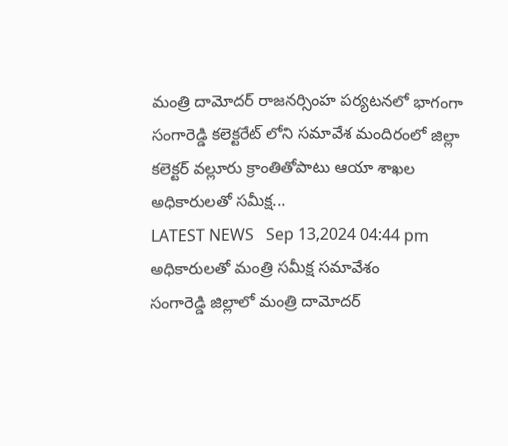మంత్రి దామోదర్ రాజనర్సింహ పర్యటనలో భాగంగా సంగారెడ్డి కలెక్టరేట్ లోని సమావేశ మందిరంలో జిల్లా కలెక్టర్ వల్లూరు క్రాంతితోపాటు ఆయా శాఖల అధికారులతో సమీక్ష...
LATEST NEWS   Sep 13,2024 04:44 pm
అధికారులతో మంత్రి సమీక్ష సమావేశం
సంగారెడ్డి జిల్లాలో మంత్రి దామోదర్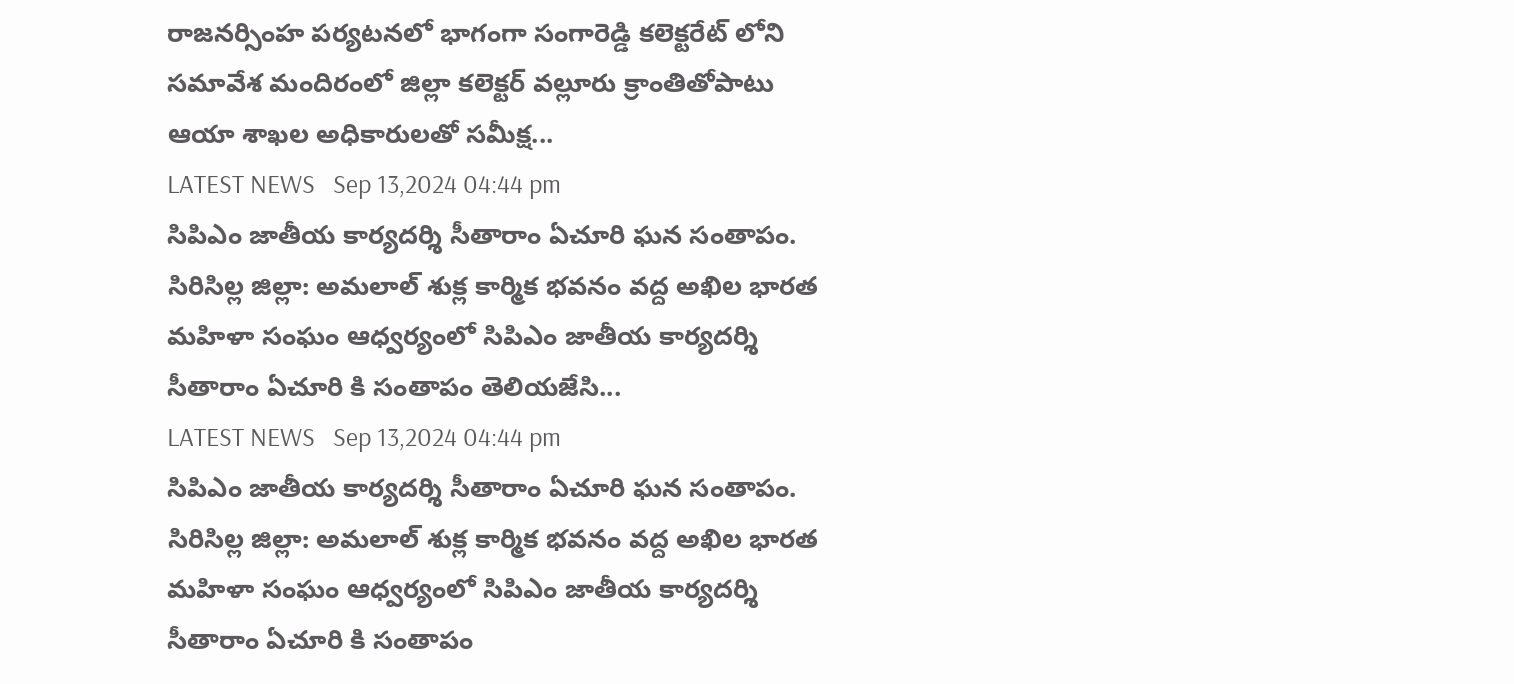రాజనర్సింహ పర్యటనలో భాగంగా సంగారెడ్డి కలెక్టరేట్ లోని సమావేశ మందిరంలో జిల్లా కలెక్టర్ వల్లూరు క్రాంతితోపాటు ఆయా శాఖల అధికారులతో సమీక్ష...
LATEST NEWS   Sep 13,2024 04:44 pm
సిపిఎం జాతీయ కార్యదర్శి సీతారాం ఏచూరి ఘన సంతాపం.
సిరిసిల్ల జిల్లా: అమలాల్ శుక్ల కార్మిక భవనం వద్ద అఖిల భారత మహిళా సంఘం ఆధ్వర్యంలో సిపిఎం జాతీయ కార్యదర్శి సీతారాం ఏచూరి కి సంతాపం తెలియజేసి...
LATEST NEWS   Sep 13,2024 04:44 pm
సిపిఎం జాతీయ కార్యదర్శి సీతారాం ఏచూరి ఘన సంతాపం.
సిరిసిల్ల జిల్లా: అమలాల్ శుక్ల కార్మిక భవనం వద్ద అఖిల భారత మహిళా సంఘం ఆధ్వర్యంలో సిపిఎం జాతీయ కార్యదర్శి సీతారాం ఏచూరి కి సంతాపం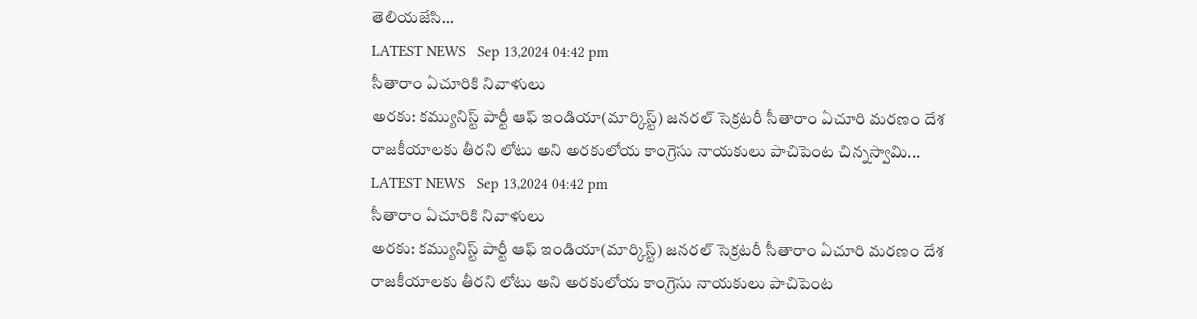తెలియజేసి...
LATEST NEWS   Sep 13,2024 04:42 pm
సీతారాం ఏచూరికి నివాళులు
అరకు: కమ్యునిస్ట్ పార్టీ ఆఫ్ ఇండియా(మార్కిస్ట్) జనరల్ సెక్రటరీ సీతారాం ఏచూరి మరణం దేశ రాజకీయాలకు తీరని లోటు అని అరకులోయ కాంగ్రెసు నాయకులు పాచిపెంట చిన్నస్వామి...
LATEST NEWS   Sep 13,2024 04:42 pm
సీతారాం ఏచూరికి నివాళులు
అరకు: కమ్యునిస్ట్ పార్టీ ఆఫ్ ఇండియా(మార్కిస్ట్) జనరల్ సెక్రటరీ సీతారాం ఏచూరి మరణం దేశ రాజకీయాలకు తీరని లోటు అని అరకులోయ కాంగ్రెసు నాయకులు పాచిపెంట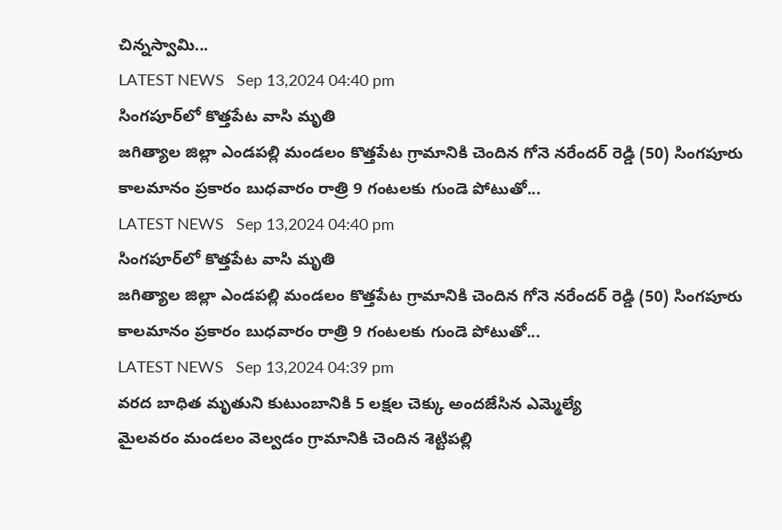చిన్నస్వామి...
LATEST NEWS   Sep 13,2024 04:40 pm
సింగపూర్‌లో కొత్తపేట వాసి మృతి
జగిత్యాల జిల్లా ఎండపల్లి మండలం కొత్తపేట గ్రామానికి చెందిన గోనె నరేందర్ రెడ్డి (50) సింగపూరు కాలమానం ప్రకారం బుధవారం రాత్రి 9 గంటలకు గుండె పోటుతో...
LATEST NEWS   Sep 13,2024 04:40 pm
సింగపూర్‌లో కొత్తపేట వాసి మృతి
జగిత్యాల జిల్లా ఎండపల్లి మండలం కొత్తపేట గ్రామానికి చెందిన గోనె నరేందర్ రెడ్డి (50) సింగపూరు కాలమానం ప్రకారం బుధవారం రాత్రి 9 గంటలకు గుండె పోటుతో...
LATEST NEWS   Sep 13,2024 04:39 pm
వరద బాధిత మృతుని కుటుంబానికి 5 లక్షల చెక్కు అందజేసిన ఎమ్మెల్యే
మైలవరం మండలం వెల్వడం గ్రామానికి చెందిన శెట్టిపల్లి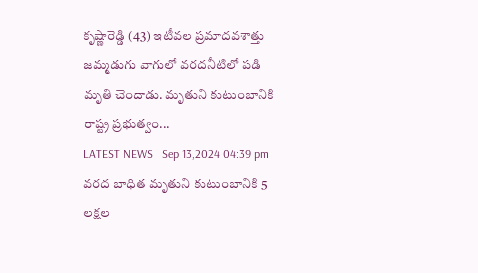కృష్ణారెడ్డి (43) ఇటీవల ప్రమాదవశాత్తు జమ్మడుగు వాగులో వరదనీటిలో పడి మృతి చెందాడు. మృతుని కుటుంబానికి రాష్ట్ర ప్రభుత్వం...
LATEST NEWS   Sep 13,2024 04:39 pm
వరద బాధిత మృతుని కుటుంబానికి 5 లక్షల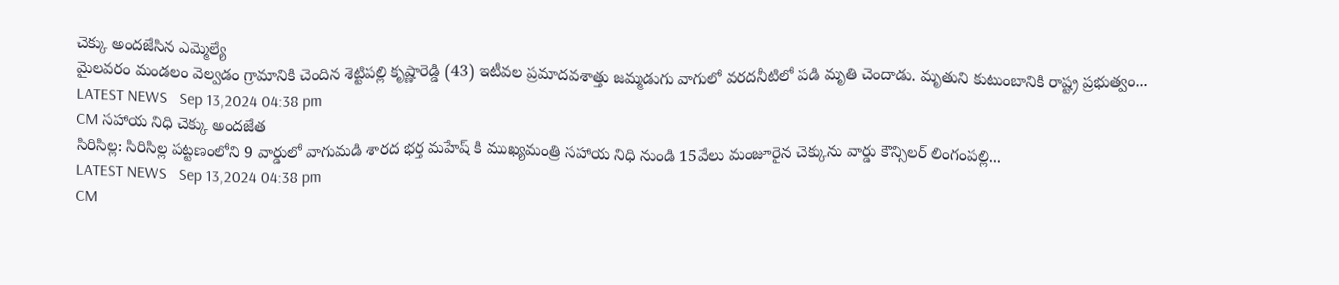చెక్కు అందజేసిన ఎమ్మెల్యే
మైలవరం మండలం వెల్వడం గ్రామానికి చెందిన శెట్టిపల్లి కృష్ణారెడ్డి (43) ఇటీవల ప్రమాదవశాత్తు జమ్మడుగు వాగులో వరదనీటిలో పడి మృతి చెందాడు. మృతుని కుటుంబానికి రాష్ట్ర ప్రభుత్వం...
LATEST NEWS   Sep 13,2024 04:38 pm
CM సహాయ నిధి చెక్కు అందజేత
సిరిసిల్ల: సిరిసిల్ల పట్టణంలోని 9 వార్డులో వాగుమడి శారద భర్త మహేష్ కి ముఖ్యమంత్రి సహాయ నిధి నుండి 15వేలు మంజూరైన చెక్కును వార్డు కౌన్సిలర్ లింగంపల్లి...
LATEST NEWS   Sep 13,2024 04:38 pm
CM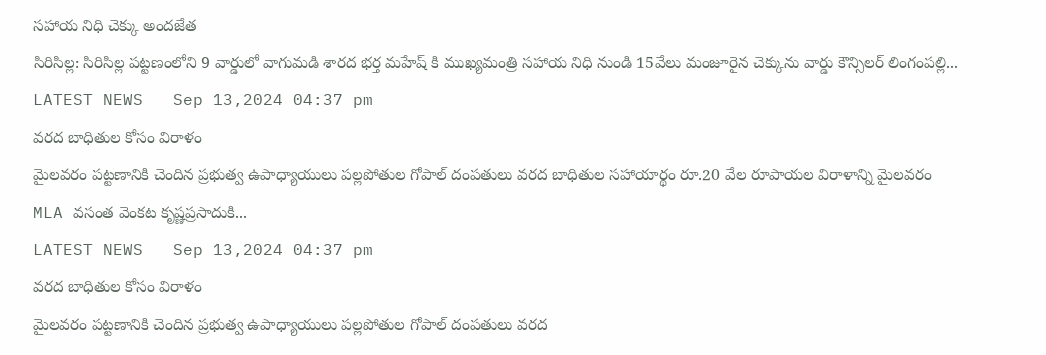సహాయ నిధి చెక్కు అందజేత
సిరిసిల్ల: సిరిసిల్ల పట్టణంలోని 9 వార్డులో వాగుమడి శారద భర్త మహేష్ కి ముఖ్యమంత్రి సహాయ నిధి నుండి 15వేలు మంజూరైన చెక్కును వార్డు కౌన్సిలర్ లింగంపల్లి...
LATEST NEWS   Sep 13,2024 04:37 pm
వరద బాధితుల కోసం విరాళం
మైలవరం పట్టణానికి చెందిన ప్రభుత్వ ఉపాధ్యాయులు పల్లపోతుల గోపాల్ దంపతులు వరద బాధితుల సహాయార్థం రూ.20 వేల రూపాయల విరాళాన్ని మైలవరం MLA వసంత వెంకట కృష్ణప్రసాదుకి...
LATEST NEWS   Sep 13,2024 04:37 pm
వరద బాధితుల కోసం విరాళం
మైలవరం పట్టణానికి చెందిన ప్రభుత్వ ఉపాధ్యాయులు పల్లపోతుల గోపాల్ దంపతులు వరద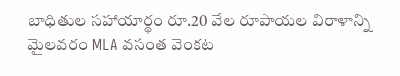బాధితుల సహాయార్థం రూ.20 వేల రూపాయల విరాళాన్ని మైలవరం MLA వసంత వెంకట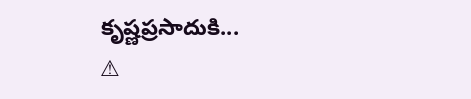కృష్ణప్రసాదుకి...
⚠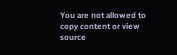You are not allowed to copy content or view source